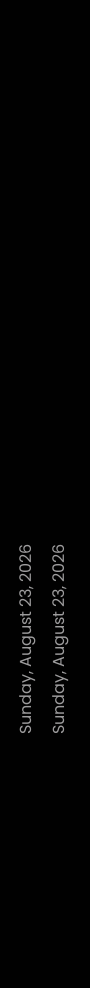Sunday, August 23, 2026
Sunday, August 23, 2026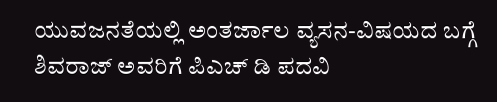ಯುವಜನತೆಯಲ್ಲಿ ಅಂತರ್ಜಾಲ ವ್ಯಸನ-ವಿಷಯದ‌ ಬಗ್ಗೆ ಶಿವರಾಜ್ ಅವರಿಗೆ ಪಿಎಚ್ ಡಿ ಪದವಿ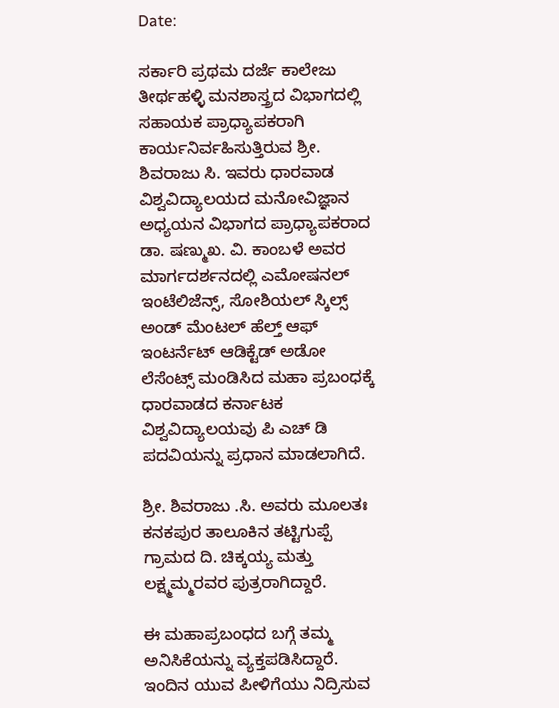Date:

ಸರ್ಕಾರಿ ಪ್ರಥಮ ದರ್ಜೆ ಕಾಲೇಜು ತೀರ್ಥಹಳ್ಳಿ ಮನಶಾಸ್ತ್ರದ ವಿಭಾಗದಲ್ಲಿ ಸಹಾಯಕ ಪ್ರಾಧ್ಯಾಪಕರಾಗಿ ಕಾರ್ಯನಿರ್ವಹಿಸುತ್ತಿರುವ ಶ್ರೀ. ಶಿವರಾಜು ಸಿ. ಇವರು ಧಾರವಾಡ ವಿಶ್ವವಿದ್ಯಾಲಯದ ಮನೋವಿಜ್ಞಾನ ಅಧ್ಯಯನ ವಿಭಾಗದ ಪ್ರಾಧ್ಯಾಪಕರಾದ ಡಾ. ಷಣ್ಮುಖ. ವಿ. ಕಾಂಬಳೆ ಅವರ ಮಾರ್ಗದರ್ಶನದಲ್ಲಿ ಎಮೋಷನಲ್ ಇಂಟೆಲಿಜೆನ್ಸ್, ಸೋಶಿಯಲ್ ಸ್ಕಿಲ್ಸ್ ಅಂಡ್ ಮೆಂಟಲ್ ಹೆಲ್ತ್ ಆಫ್ ಇಂಟರ್ನೆಟ್ ಆಡಿಕ್ಟೆಡ್ ಅಡೋ ಲೆಸೆಂಟ್ಸ್ ಮಂಡಿಸಿದ ಮಹಾ ಪ್ರಬಂಧಕ್ಕೆ ಧಾರವಾಡದ ಕರ್ನಾಟಕ ವಿಶ್ವವಿದ್ಯಾಲಯವು ಪಿ ಎಚ್ ಡಿ ಪದವಿಯನ್ನು ಪ್ರಧಾನ ಮಾಡಲಾಗಿದೆ.

ಶ್ರೀ. ಶಿವರಾಜು .ಸಿ. ಅವರು ಮೂಲತಃ ಕನಕಪುರ ತಾಲೂಕಿನ ತಟ್ಟಿಗುಪ್ಪೆ ಗ್ರಾಮದ ದಿ. ಚಿಕ್ಕಯ್ಯ ಮತ್ತು ಲಕ್ಷ್ಮಮ್ಮರವರ ಪುತ್ರರಾಗಿದ್ದಾರೆ.

ಈ ಮಹಾಪ್ರಬಂಧದ ಬಗ್ಗೆ ತಮ್ಮ ಅನಿಸಿಕೆಯನ್ನು ವ್ಯಕ್ತಪಡಿಸಿದ್ದಾರೆ. ಇಂದಿನ ಯುವ ಪೀಳಿಗೆಯು ನಿದ್ರಿಸುವ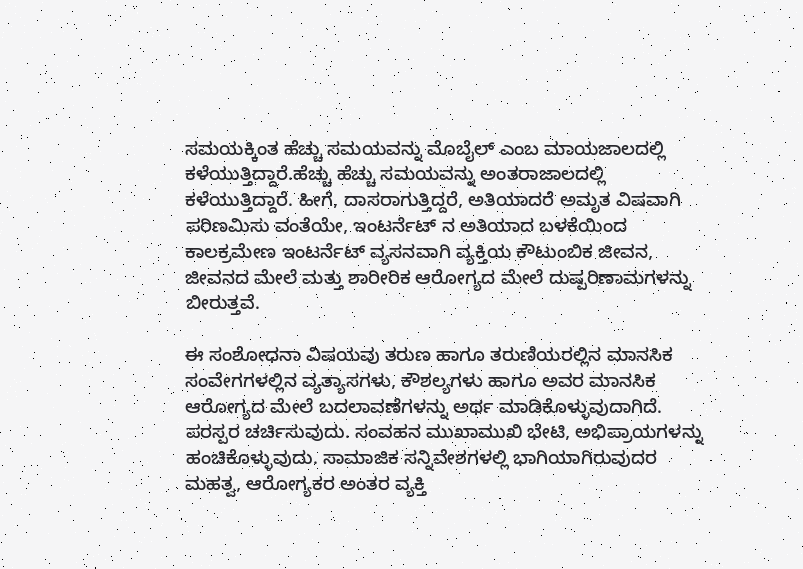ಸಮಯಕ್ಕಿಂತ ಹೆಚ್ಚು ಸಮಯವನ್ನು ಮೊಬೈಲ್ ಎಂಬ ಮಾಯಜಾಲದಲ್ಲಿ ಕಳೆಯುತ್ತಿದ್ದಾರೆ.ಹೆಚ್ಚು ಹೆಚ್ಚು ಸಮಯವನ್ನು ಅಂತರಾಜಾಲದಲ್ಲಿ ಕಳೆಯುತ್ತಿದ್ದಾರೆ. ಹೀಗೆ, ದಾಸರಾಗುತ್ತಿದ್ದರೆ, ಅತಿಯಾದರೆ ಅಮೃತ ವಿಷವಾಗಿ ಪರಿಣಮಿಸು ವಂತೆಯೇ, ಇಂಟರ್ನೆಟ್ ನ ಅತಿಯಾದ ಬಳಕೆಯಿಂದ ಕಾಲಕ್ರಮೇಣ ಇಂಟರ್ನೆಟ್ ವ್ಯಸನವಾಗಿ ವ್ಯಕ್ತಿಯ ಕೌಟುಂಬಿಕ ಜೀವನ, ಜೀವನದ ಮೇಲೆ ಮತ್ತು ಶಾರೀರಿಕ ಆರೋಗ್ಯದ ಮೇಲೆ ದುಷ್ಪರಿಣಾಮಗಳನ್ನು ಬೀರುತ್ತವೆ.

ಈ ಸಂಶೋಧನಾ ವಿಷಯವು ತರುಣ ಹಾಗೂ ತರುಣಿಯರಲ್ಲಿನ ಮಾನಸಿಕ ಸಂವೇಗಗಳಲ್ಲಿನ ವ್ಯತ್ಯಾಸಗಳು, ಕೌಶಲ್ಯಗಳು ಹಾಗೂ ಅವರ ಮಾನಸಿಕ ಆರೋಗ್ಯದ ಮೇಲೆ ಬದಲಾವಣೆಗಳನ್ನು ಅರ್ಥ ಮಾಡಿಕೊಳ್ಳುವುದಾಗಿದೆ. ಪರಸ್ಪರ ಚರ್ಚಿಸುವುದು. ಸಂವಹನ ಮುಖಾಮುಖಿ ಭೇಟಿ, ಅಭಿಪ್ರಾಯಗಳನ್ನು ಹಂಚಿಕೊಳ್ಳುವುದು. ಸಾಮಾಜಿಕ ಸನ್ನಿವೇಶಗಳಲ್ಲಿ ಭಾಗಿಯಾಗಿರುವುದರ ಮಹತ್ವ, ಆರೋಗ್ಯಕರ ಅಂತರ ವ್ಯಕ್ತಿ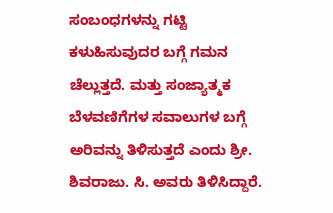ಸಂಬಂಧಗಳನ್ನು ಗಟ್ಟಿ ಕಳುಹಿಸುವುದರ ಬಗ್ಗೆ ಗಮನ ಚೆಲ್ಲುತ್ತದೆ. ಮತ್ತು ಸಂಜ್ಯಾತ್ಮಕ ಬೆಳವಣಿಗೆಗಳ ಸವಾಲುಗಳ ಬಗ್ಗೆ ಅರಿವನ್ನು ತಿಳಿಸುತ್ತದೆ ಎಂದು ಶ್ರೀ. ಶಿವರಾಜು. ಸಿ. ಅವರು ತಿಳಿಸಿದ್ದಾರೆ.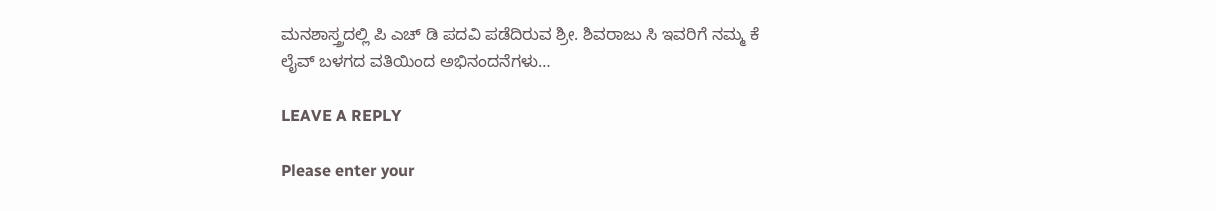ಮನಶಾಸ್ತ್ರದಲ್ಲಿ ಪಿ ಎಚ್ ಡಿ ಪದವಿ ಪಡೆದಿರುವ ಶ್ರೀ. ಶಿವರಾಜು ಸಿ ಇವರಿಗೆ ನಮ್ಮ ಕೆ ಲೈವ್ ಬಳಗದ ವತಿಯಿಂದ ಅಭಿನಂದನೆಗಳು…

LEAVE A REPLY

Please enter your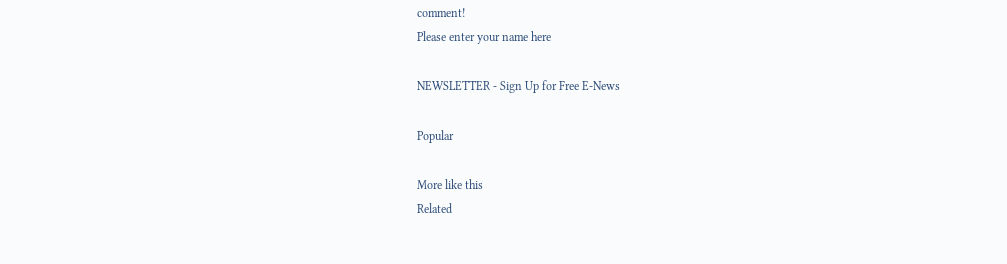comment!
Please enter your name here

NEWSLETTER - Sign Up for Free E-News

Popular

More like this
Related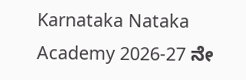Karnataka Nataka Academy 2026-27 ನೇ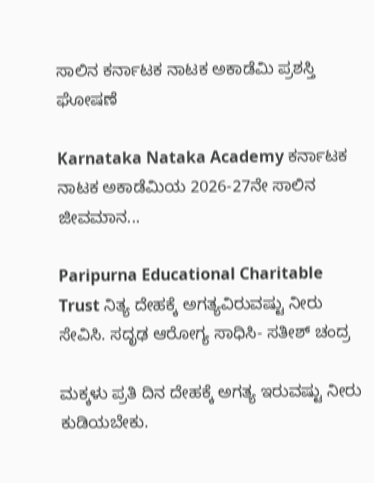ಸಾಲಿನ ಕರ್ನಾಟಕ ನಾಟಕ ಅಕಾಡೆಮಿ‌ ಪ್ರಶಸ್ತಿ‌ ಘೋಷಣೆ

Karnataka Nataka Academy ಕರ್ನಾಟಕ ನಾಟಕ ಅಕಾಡೆಮಿಯ 2026-27ನೇ ಸಾಲಿನ ಜೀವಮಾನ...

Paripurna Educational Charitable Trust ನಿತ್ಯ ದೇಹಕ್ಕೆ ಅಗತ್ಯವಿರುವಷ್ಟು ನೀರು ಸೇವಿಸಿ. ಸದೃಢ ಆರೋಗ್ಯ ಸಾಧಿಸಿ- ಸತೀಶ್ ಚಂದ್ರ

ಮಕ್ಕಳು ಪ್ರತಿ ದಿನ ದೇಹಕ್ಕೆ ಅಗತ್ಯ ಇರುವಷ್ಟು ನೀರು ಕುಡಿಯಬೇಕು.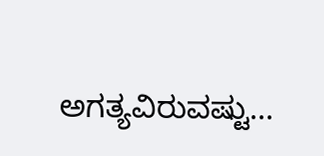ಅಗತ್ಯವಿರುವಷ್ಟು...